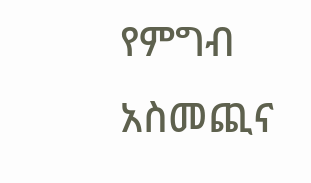የምግብ አስመጪና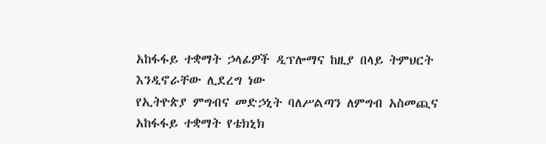አከፋፋይ ተቋማት ኃላፊዎች ዲፕሎማና ከዚያ በላይ ትምህርት እንዲኖራቸው ሊደረግ ነው
የኢትዮጵያ ምግብና መድኃኒት ባለሥልጣን ለምግብ አስመጪና አከፋፋይ ተቋማት የቴክኒክ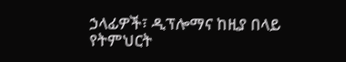ኃላፊዎች፣ ዲፕሎማና ከዚያ በላይ የትምህርት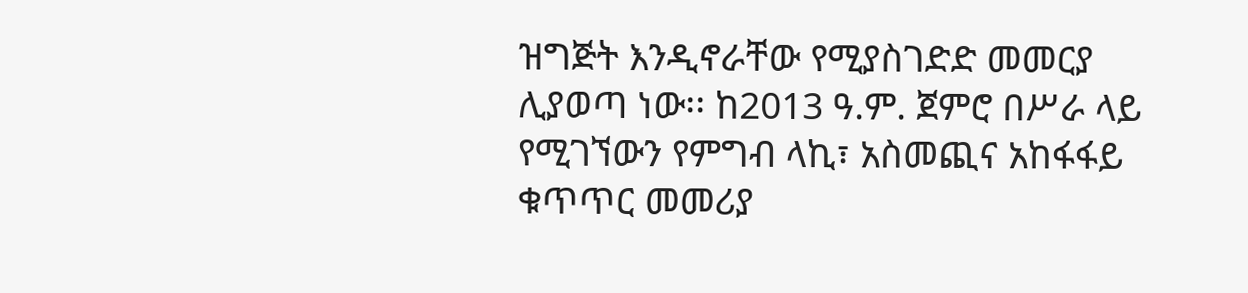ዝግጅት እንዲኖራቸው የሚያስገድድ መመርያ ሊያወጣ ነው፡፡ ከ2013 ዓ.ም. ጀምሮ በሥራ ላይ የሚገኘውን የምግብ ላኪ፣ አስመጪና አከፋፋይ ቁጥጥር መመሪያ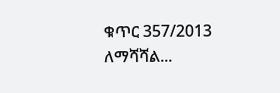ቁጥር 357/2013 ለማሻሻል...